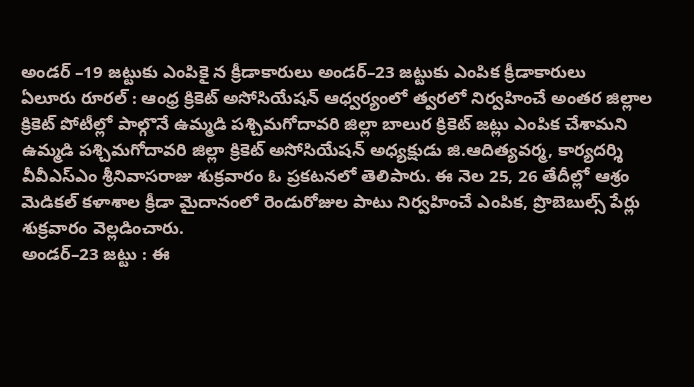అండర్ –19 జట్టుకు ఎంపికై న క్రీడాకారులు అండర్–23 జట్టుకు ఎంపిక క్రీడాకారులు
ఏలూరు రూరల్ : ఆంధ్ర క్రికెట్ అసోసియేషన్ ఆధ్వర్యంలో త్వరలో నిర్వహించే అంతర జిల్లాల క్రికెట్ పోటీల్లో పాల్గొనే ఉమ్మడి పశ్చిమగోదావరి జిల్లా బాలుర క్రికెట్ జట్లు ఎంపిక చేశామని ఉమ్మడి పశ్చిమగోదావరి జిల్లా క్రికెట్ అసోసియేషన్ అధ్యక్షుడు జి.ఆదిత్యవర్మ, కార్యదర్శి వీవీఎస్ఎం శ్రీనివాసరాజు శుక్రవారం ఓ ప్రకటనలో తెలిపారు. ఈ నెల 25, 26 తేదీల్లో ఆశ్రం మెడికల్ కళాశాల క్రీడా మైదానంలో రెండురోజుల పాటు నిర్వహించే ఎంపిక, ప్రొబెబుల్స్ పేర్లు శుక్రవారం వెల్లడించారు.
అండర్–23 జట్టు : ఈ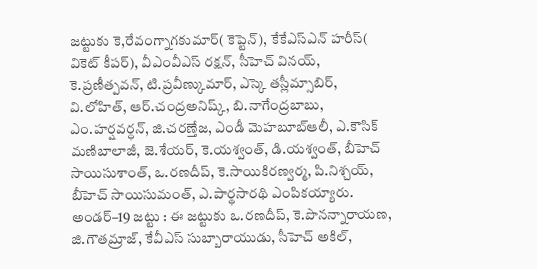జట్టుకు కె,రేవంగ్నాగకుమార్( కెప్టెన్), కేకేఎస్ఎన్ హరీస్( వికెట్ కీపర్), వీఎంవీఎస్ రక్షన్, సీహెచ్ వినయ్, కె.ప్రణీత్పవన్, టి.ప్రవీణ్కుమార్, ఎస్కె తస్లీమ్సాబిర్, వి.లోహిత్, ఆర్.చంద్రఅనిష్క్, బి.నాగేంద్రబాబు, ఎం.హర్షవర్ధన్, జి.చరణ్తేజ, ఎండీ మెహబూబ్ఆలీ, ఎ.కౌసిక్ మణిబాలాజీ, జె.శేయర్, కె.యశ్వంత్, డి.యశ్వంత్, బీహెచ్ సాయిసుశాంత్, ఒ.రణదీప్, కె.సాయికిరణ్వర్మ, పి.నిశ్చయ్, బీహెచ్ సాయిసుమంత్, ఎ.పార్థసారథి ఎంపికయ్యారు.
అండర్–19 జట్టు : ఈ జట్టుకు ఒ.రణదీప్, కె.పొనన్నారాయణ, జి.గౌతమ్రాజ్, కేవీఎస్ సుబ్బారాయుడు, సీహెచ్ అకిల్,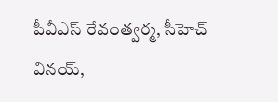పీవీఎస్ రేవంత్వర్మ, సీహెచ్ వినయ్,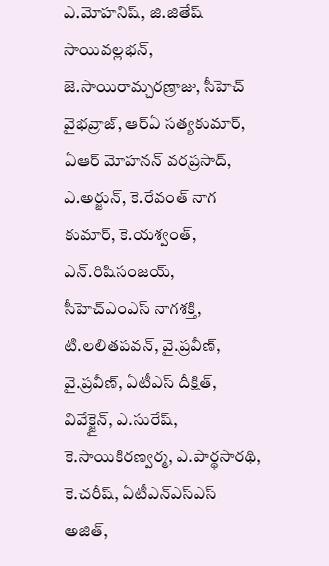ఎ.మోహనిష్, జి.జితేష్ సాయివల్లభన్, జె.సాయిరామ్చరణ్రాజు, సీహెచ్ వైభవ్రాజ్, ఆర్ఏ సత్యకుమార్, ఏఆర్ మోహనన్ వరప్రసాద్, ఎ.అర్జున్, కె.రేవంత్ నాగ కుమార్, కె.యశ్వంత్, ఎన్.రిషిసంజయ్, సీహెచ్ఎంఎస్ నాగశక్తి, టి.లలితపవన్, వై.ప్రవీణ్, వై.ప్రవీణ్, ఏటీఎస్ దీక్షిత్, వివేక్జైన్, ఎ.సురేష్, కె.సాయికిరణ్వర్మ, ఎ.పార్థసారథి, కె.చరీష్, ఏటీఎన్ఎస్ఎస్ అజిత్,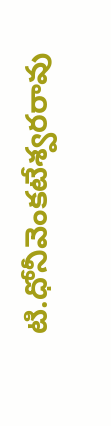టి.ధోనీవెంకటేశ్వరరావు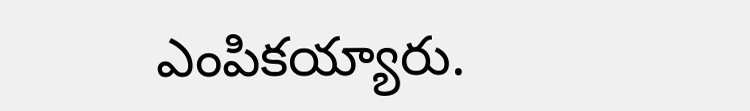ఎంపికయ్యారు.